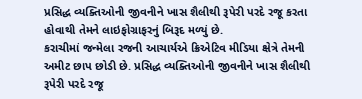પ્રસિદ્ધ વ્યક્તિઓની જીવનીને ખાસ શૈલીથી રૂપેરી પરદે રજૂ કરતા હોવાથી તેમને લાઇફોગ્રાફરનું બિરૂદ મળ્યું છે.
કરાચીમાં જન્મેલા રજની આચાર્યએ ક્રિએટિવ મીડિયા ક્ષેત્રે તેમની અમીટ છાપ છોડી છે. પ્રસિદ્ધ વ્યક્તિઓની જીવનીને ખાસ શૈલીથી રૂપેરી પરદે રજૂ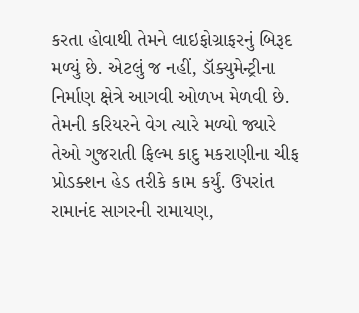કરતા હોવાથી તેમને લાઇફોગ્રાફરનું બિરૂદ મળ્યું છે. એટલું જ નહીં, ડૉક્યુમેન્ટ્રીના નિર્માણ ક્ષેત્રે આગવી ઓળખ મેળવી છે. તેમની કરિયરને વેગ ત્યારે મળ્યો જ્યારે તેઓ ગુજરાતી ફિલ્મ કાદુ મકરાણીના ચીફ પ્રોડક્શન હેડ તરીકે કામ કર્યું. ઉપરાંત રામાનંદ સાગરની રામાયણ,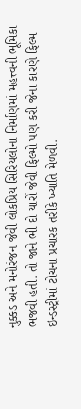નુક્કડ અને મનોરંજન જેવી લોકપ્રિય સિરિયલોના નિર્માણમાં મહત્ત્વની ભૂમિકા ભજવી હતી. તો જાને ભી દો યારોં જેવી ફિલ્મો પણ કરી જેના કારણે ફિલ્મ ઇન્ડસ્ટ્રીમાં ટોચના પ્રચારક તરીકે ખ્યાતિ મેળવી.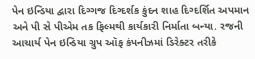પેન ઇન્ડિયા દ્વારા દિગ્ગજ દિગ્દર્શક કુંદન શાહ દિગ્દર્શિત અપમાન અને પી સે પીએમ તક ફિલ્મથી કાર્યકારી નિર્માતા બન્યા. રજની આચાર્ય પેન ઇન્ડિયા ગ્રુપ ઑફ કંપનીઝમાં ડિરેક્ટર તરીકે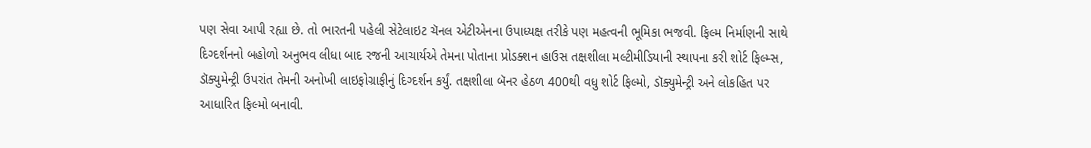પણ સેવા આપી રહ્યા છે. તો ભારતની પહેલી સેટેલાઇટ ચૅનલ એટીએનના ઉપાધ્યક્ષ તરીકે પણ મહત્વની ભૂમિકા ભજવી. ફિલ્મ નિર્માણની સાથે દિગ્દર્શનનો બહોળો અનુભવ લીધા બાદ રજની આચાર્યએ તેમના પોતાના પ્રોડક્શન હાઉસ તક્ષશીલા મલ્ટીમીડિયાની સ્થાપના કરી શોર્ટ ફિલ્મ્સ, ડૉક્યુમેન્ટ્રી ઉપરાંત તેમની અનોખી લાઇફોગ્રાફીનું દિગ્દર્શન કર્યું. તક્ષશીલા બૅનર હેઠળ 400થી વધુ શોર્ટ ફિલ્મો, ડૉક્યુમેન્ટ્રી અને લોકહિત પર આધારિત ફિલ્મો બનાવી.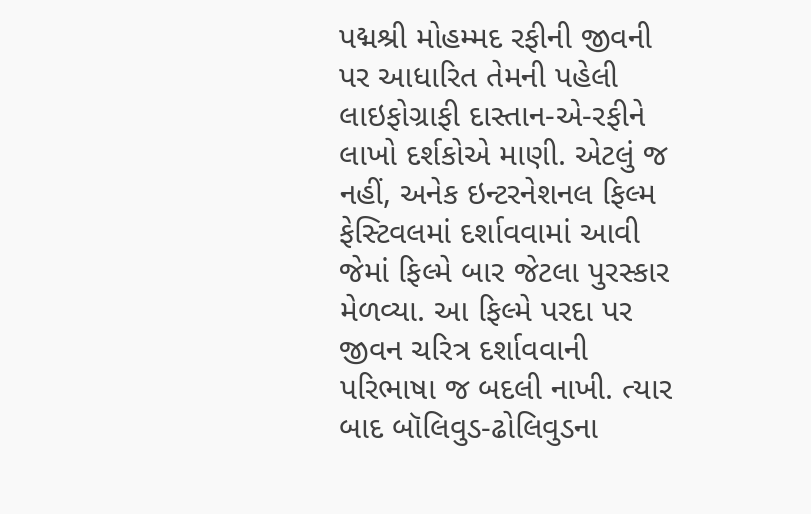પદ્મશ્રી મોહમ્મદ રફીની જીવની પર આધારિત તેમની પહેલી લાઇફોગ્રાફી દાસ્તાન-એ-રફીને લાખો દર્શકોએ માણી. એટલું જ નહીં, અનેક ઇન્ટરનેશનલ ફિલ્મ ફેસ્ટિવલમાં દર્શાવવામાં આવી જેમાં ફિલ્મે બાર જેટલા પુરસ્કાર મેળવ્યા. આ ફિલ્મે પરદા પર જીવન ચરિત્ર દર્શાવવાની પરિભાષા જ બદલી નાખી. ત્યાર બાદ બૉલિવુડ-ઢોલિવુડના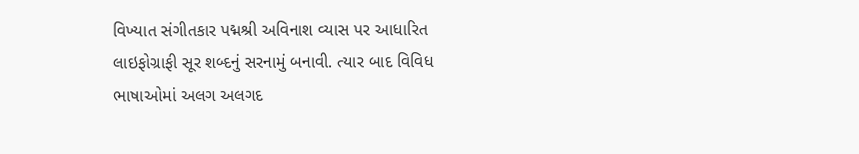વિખ્યાત સંગીતકાર પદ્મશ્રી અવિનાશ વ્યાસ પર આધારિત લાઇફોગ્રાફી સૂર શબ્દનું સરનામું બનાવી. ત્યાર બાદ વિવિધ ભાષાઓમાં અલગ અલગદ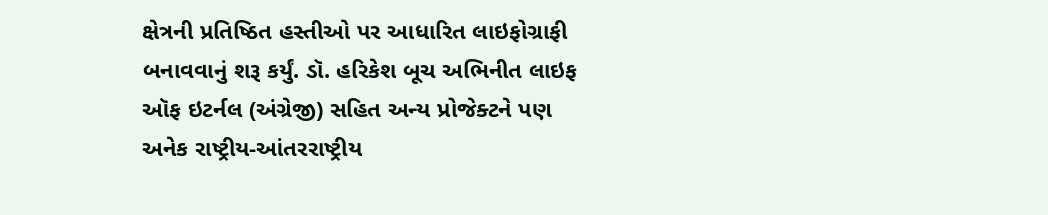ક્ષેત્રની પ્રતિષ્ઠિત હસ્તીઓ પર આધારિત લાઇફોગ્રાફી બનાવવાનું શરૂ કર્યું. ડૉ. હરિકેશ બૂચ અભિનીત લાઇફ ઑફ ઇટર્નલ (અંગ્રેજી) સહિત અન્ય પ્રોજેક્ટને પણ અનેક રાષ્ટ્રીય-આંતરરાષ્ટ્રીય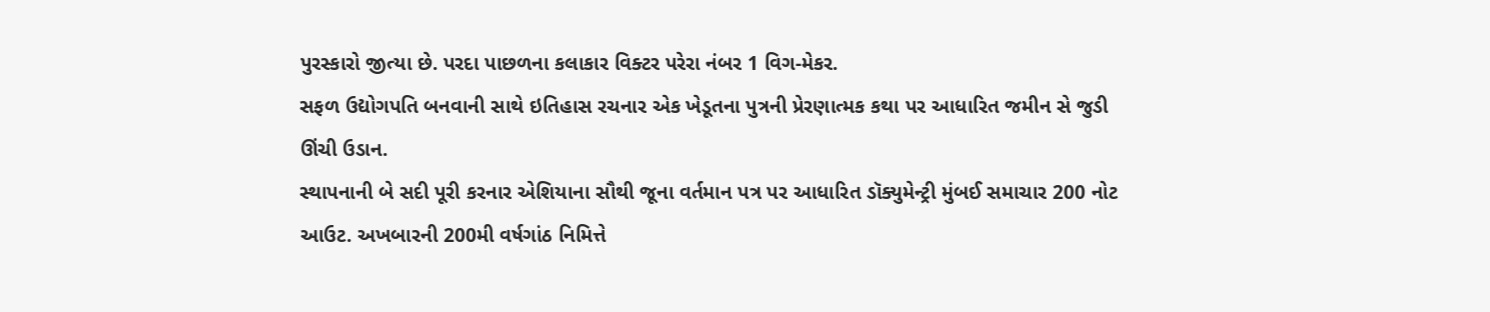પુરસ્કારો જીત્યા છે. પરદા પાછળના કલાકાર વિક્ટર પરેરા નંબર 1 વિગ-મેકર.
સફળ ઉદ્યોગપતિ બનવાની સાથે ઇતિહાસ રચનાર એક ખેડૂતના પુત્રની પ્રેરણાત્મક કથા પર આધારિત જમીન સે જુડી ઊંચી ઉડાન.
સ્થાપનાની બે સદી પૂરી કરનાર એશિયાના સૌથી જૂના વર્તમાન પત્ર પર આધારિત ડૉક્યુમેન્ટ્રી મુંબઈ સમાચાર 200 નોટ આઉટ. અખબારની 200મી વર્ષગાંઠ નિમિત્તે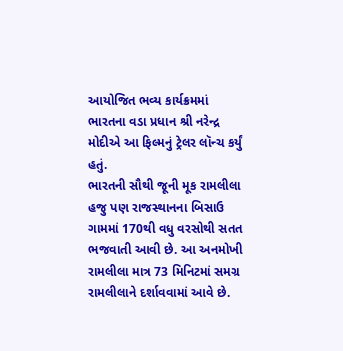આયોજિત ભવ્ય કાર્યક્રમમાં ભારતના વડા પ્રધાન શ્રી નરેન્દ્ર મોદીએ આ ફિલ્મનું ટ્રેલર લૉન્ચ કર્યું હતું.
ભારતની સૌથી જૂની મૂક રામલીલા હજુ પણ રાજસ્થાનના બિસાઉ ગામમાં 170થી વધુ વરસોથી સતત ભજવાતી આવી છે. આ અનમોખી રામલીલા માત્ર 73 મિનિટમાં સમગ્ર રામલીલાને દર્શાવવામાં આવે છે.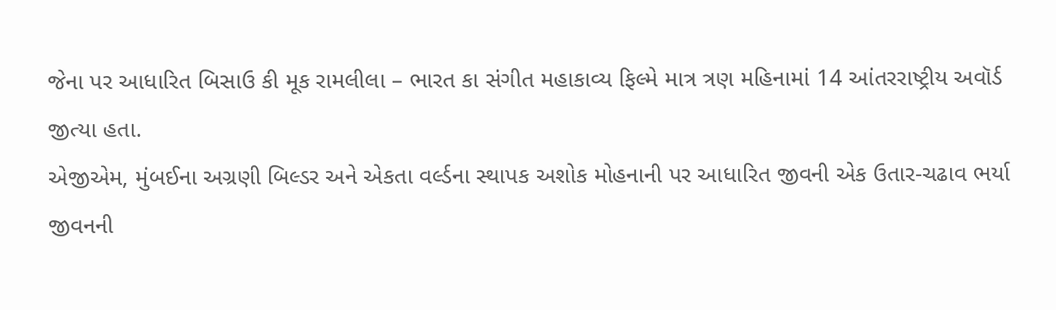જેના પર આધારિત બિસાઉ કી મૂક રામલીલા – ભારત કા સંગીત મહાકાવ્ય ફિલ્મે માત્ર ત્રણ મહિનામાં 14 આંતરરાષ્ટ્રીય અવૉર્ડ જીત્યા હતા.
એજીએમ, મુંબઈના અગ્રણી બિલ્ડર અને એકતા વર્લ્ડના સ્થાપક અશોક મોહનાની પર આધારિત જીવની એક ઉતાર-ચઢાવ ભર્યા જીવનની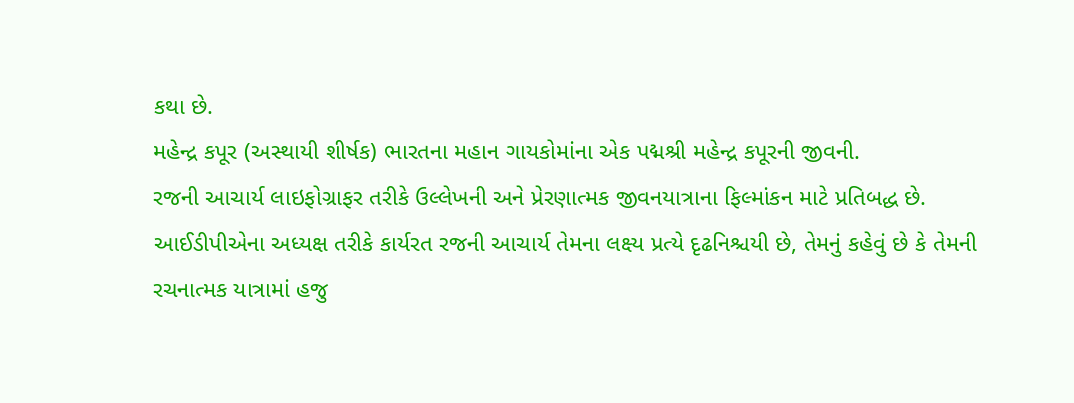કથા છે.
મહેન્દ્ર કપૂર (અસ્થાયી શીર્ષક) ભારતના મહાન ગાયકોમાંના એક પદ્મશ્રી મહેન્દ્ર કપૂરની જીવની.
રજની આચાર્ય લાઇફોગ્રાફર તરીકે ઉલ્લેખની અને પ્રેરણાત્મક જીવનયાત્રાના ફિલ્માંકન માટે પ્રતિબદ્ધ છે.
આઈડીપીએના અધ્યક્ષ તરીકે કાર્યરત રજની આચાર્ય તેમના લક્ષ્ય પ્રત્યે દૃઢનિશ્ચયી છે, તેમનું કહેવું છે કે તેમની રચનાત્મક યાત્રામાં હજુ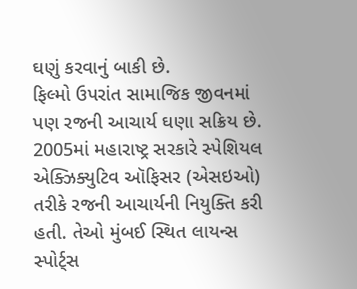ઘણું કરવાનું બાકી છે.
ફિલ્મો ઉપરાંત સામાજિક જીવનમાં પણ રજની આચાર્ય ઘણા સક્રિય છે. 2005માં મહારાષ્ટ્ર સરકારે સ્પેશિયલ એક્ઝિક્યુટિવ ઑફિસર (એસઇઓ) તરીકે રજની આચાર્યની નિયુક્તિ કરી હતી. તેઓ મુંબઈ સ્થિત લાયન્સ સ્પોર્ટ્સ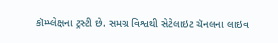કૉમ્પ્લેક્ષના ટ્રસ્ટી છે. સમગ્ર વિશ્વથી સેટેલાઇટ ચૅનલના લાઇવ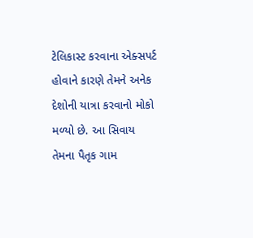ટેલિકાસ્ટ કરવાના એક્સપર્ટ હોવાને કારણે તેમને અનેક દેશોની યાત્રા કરવાનો મોકો મળ્યો છે. આ સિવાય તેમના પૈતૃક ગામ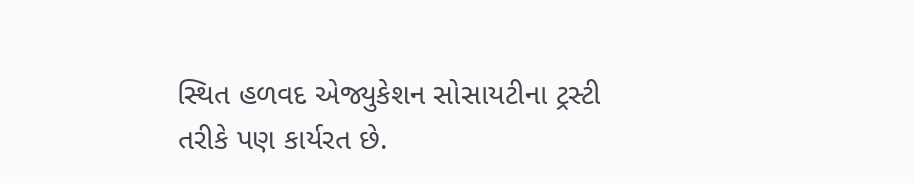સ્થિત હળવદ એજ્યુકેશન સોસાયટીના ટ્રસ્ટી તરીકે પણ કાર્યરત છે.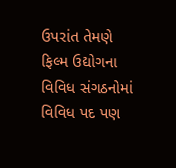ઉપરાંત તેમણે ફિલ્મ ઉદ્યોગના વિવિધ સંગઠનોમાં વિવિધ પદ પણ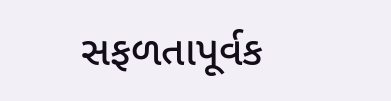સફળતાપૂર્વક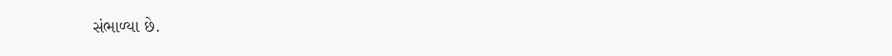સંભાળ્યા છે.